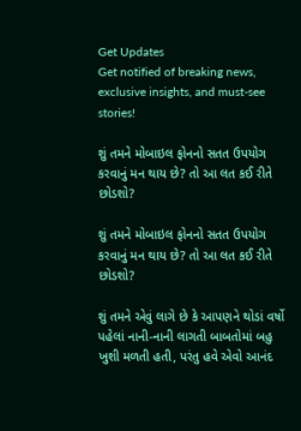Get Updates
Get notified of breaking news, exclusive insights, and must-see stories!

શું તમને મોબાઇલ ફોનનો સતત ઉપયોગ કરવાનું મન થાય છે? તો આ લત કઈ રીતે છોડશો?

શું તમને મોબાઇલ ફોનનો સતત ઉપયોગ કરવાનું મન થાય છે? તો આ લત કઈ રીતે છોડશો?

શું તમને એવું લાગે છે કે આપણને થોડાં વર્ષો પહેલાં નાની-નાની લાગતી બાબતોમાં બહુ ખુશી મળતી હતી, પરંતુ હવે એવો આનંદ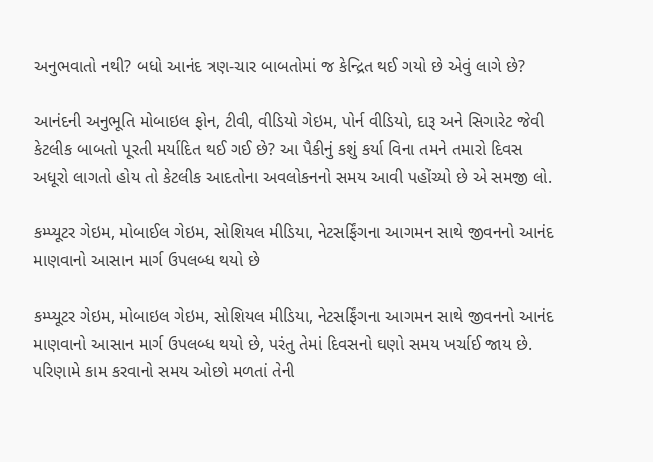અનુભવાતો નથી? બધો આનંદ ત્રણ-ચાર બાબતોમાં જ કેન્દ્રિત થઈ ગયો છે એવું લાગે છે?

આનંદની અનુભૂતિ મોબાઇલ ફોન, ટીવી, વીડિયો ગેઇમ, પોર્ન વીડિયો, દારૂ અને સિગારેટ જેવી કેટલીક બાબતો પૂરતી મર્યાદિત થઈ ગઈ છે? આ પૈકીનું કશું કર્યા વિના તમને તમારો દિવસ અધૂરો લાગતો હોય તો કેટલીક આદતોના અવલોકનનો સમય આવી પહોંચ્યો છે એ સમજી લો.

કમ્પ્યૂટર ગેઇમ, મોબાઈલ ગેઇમ, સોશિયલ મીડિયા, નેટસર્ફિંગના આગમન સાથે જીવનનો આનંદ માણવાનો આસાન માર્ગ ઉપલબ્ધ થયો છે

કમ્પ્યૂટર ગેઇમ, મોબાઇલ ગેઇમ, સોશિયલ મીડિયા, નેટસર્ફિંગના આગમન સાથે જીવનનો આનંદ માણવાનો આસાન માર્ગ ઉપલબ્ધ થયો છે, પરંતુ તેમાં દિવસનો ઘણો સમય ખર્ચાઈ જાય છે. પરિણામે કામ કરવાનો સમય ઓછો મળતાં તેની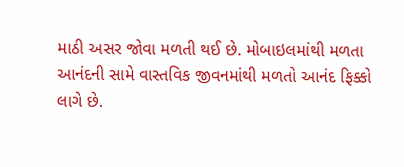માઠી અસર જોવા મળતી થઈ છે. મોબાઇલમાંથી મળતા આનંદની સામે વાસ્તવિક જીવનમાંથી મળતો આનંદ ફિક્કો લાગે છે.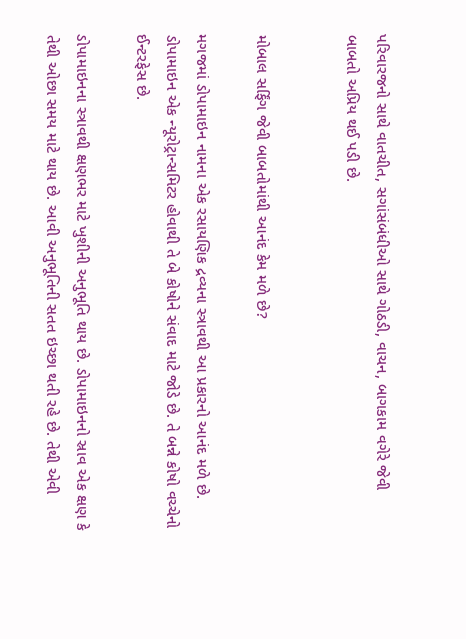પરિવારજનો સાથે વાતચીત, સગાંસંબંધીઓ સાથે ગોઠડી, વાચન, બાગકામ વગેરે જેવી બાબતો અપ્રિય થઈ પડી છે.


મોબાલ સર્ફિંગ જેવી બાબતોમાંથી આનંદ કેમ મળે છે?

મગજમાં ડોપામાઇન નામના એક રસાયણિક દ્રવ્યના સ્ત્રાવથી આ પ્રકારનો આનંદ મળે છે. ડોપામાઇન એક ન્યૂરોટ્રાન્સમિટર હોવાથી તે બે કોષોને સંવાદ માટે જોડે છે. તે બન્ને કોષો વચ્ચેનો ઈન્ટરફેસ છે.

ડોપામાઇનના સ્ત્રાવથી ક્ષણભર માટે ખુશીની અનુભૂતિ થાય છે. ડોપામાઇનનો સ્રાવ એક ક્ષણ કે તેથી ઓછા સમય માટે થાય છે. આવી અનુભૂતિની સતત ઇચ્છા થતી રહે છે. તેથી એવી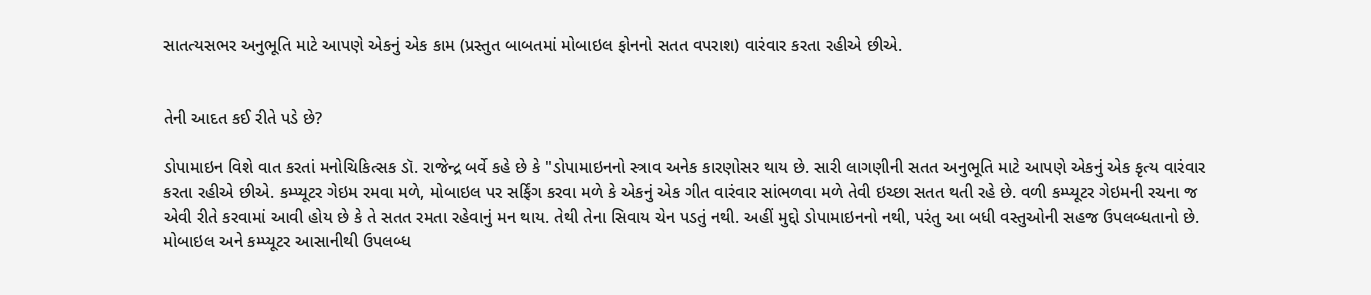સાતત્યસભર અનુભૂતિ માટે આપણે એકનું એક કામ (પ્રસ્તુત બાબતમાં મોબાઇલ ફોનનો સતત વપરાશ) વારંવાર કરતા રહીએ છીએ.


તેની આદત કઈ રીતે પડે છે?

ડોપામાઇન વિશે વાત કરતાં મનોચિકિત્સક ડૉ. રાજેન્દ્ર બર્વે કહે છે કે "ડોપામાઇનનો સ્ત્રાવ અનેક કારણોસર થાય છે. સારી લાગણીની સતત અનુભૂતિ માટે આપણે એકનું એક કૃત્ય વારંવાર કરતા રહીએ છીએ. કમ્પ્યૂટર ગેઇમ રમવા મળે, મોબાઇલ પર સર્ફિંગ કરવા મળે કે એકનું એક ગીત વારંવાર સાંભળવા મળે તેવી ઇચ્છા સતત થતી રહે છે. વળી કમ્પ્યૂટર ગેઇમની રચના જ એવી રીતે કરવામાં આવી હોય છે કે તે સતત રમતા રહેવાનું મન થાય. તેથી તેના સિવાય ચેન પડતું નથી. અહીં મુદ્દો ડોપામાઇનનો નથી, પરંતુ આ બધી વસ્તુઓની સહજ ઉપલબ્ધતાનો છે. મોબાઇલ અને કમ્પ્યૂટર આસાનીથી ઉપલબ્ધ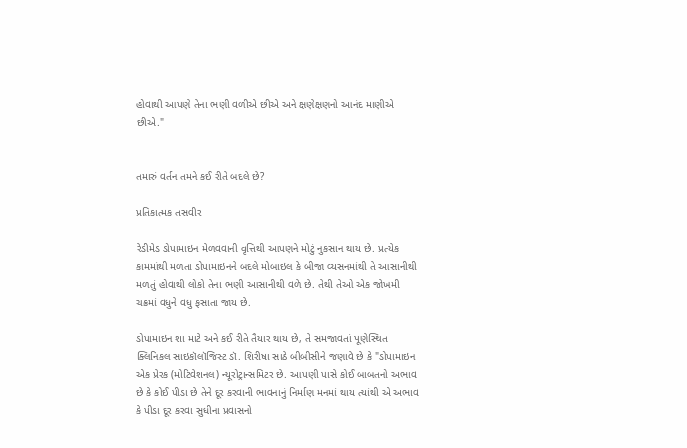હોવાથી આપણે તેના ભણી વળીએ છીએ અને ક્ષણેક્ષણનો આનંદ માણીએ છીએ."


તમારું વર્તન તમને કઈ રીતે બદલે છે?

પ્રતિકાત્મક તસવીર

રેડીમેડ ડોપામાઇન મેળવવાની વૃત્તિથી આપણને મોટું નુકસાન થાય છે. પ્રત્યેક કામમાંથી મળતા ડોપામાઇનને બદલે મોબાઇલ કે બીજા વ્યસનમાંથી તે આસાનીથી મળતું હોવાથી લોકો તેના ભણી આસાનીથી વળે છે. તેથી તેઓ એક જોખમી ચક્રમાં વધુને વધુ ફસાતા જાય છે.

ડોપામાઇન શા માટે અને કઈ રીતે તૈયાર થાય છે, તે સમજાવતાં પૂણેસ્થિત ક્લિનિકલ સાઇકૉલૉજિસ્ટ ડૉ. શિરીષા સાઠે બીબીસીને જણાવે છે કે "ડોપામાઇન એક પ્રેરક (મોટિવેશનલ) ન્યૂરોટ્રાન્સમિટર છે. આપણી પાસે કોઈ બાબતનો અભાવ છે કે કોઈ પીડા છે તેને દૂર કરવાની ભાવનાનું નિર્માણ મનમાં થાય ત્યાંથી એ અભાવ કે પીડા દૂર કરવા સુધીના પ્રવાસનો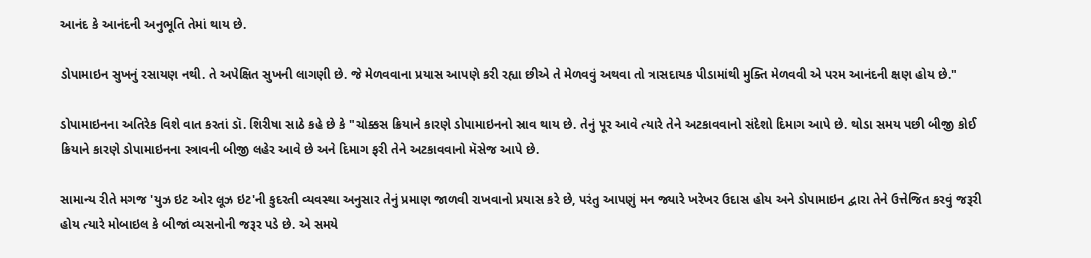આનંદ કે આનંદની અનુભૂતિ તેમાં થાય છે.

ડોપામાઇન સુખનું રસાયણ નથી. તે અપેક્ષિત સુખની લાગણી છે. જે મેળવવાના પ્રયાસ આપણે કરી રહ્યા છીએ તે મેળવવું અથવા તો ત્રાસદાયક પીડામાંથી મુક્તિ મેળવવી એ પરમ આનંદની ક્ષણ હોય છે."

ડોપામાઇનના અતિરેક વિશે વાત કરતાં ડૉ. શિરીષા સાઠે કહે છે કે "ચોક્કસ ક્રિયાને કારણે ડોપામાઇનનો સ્રાવ થાય છે. તેનું પૂર આવે ત્યારે તેને અટકાવવાનો સંદેશો દિમાગ આપે છે. થોડા સમય પછી બીજી કોઈ ક્રિયાને કારણે ડોપામાઇનના સ્ત્રાવની બીજી લહેર આવે છે અને દિમાગ ફરી તેને અટકાવવાનો મૅસેજ આપે છે.

સામાન્ય રીતે મગજ 'યુઝ ઇટ ઓર લૂઝ ઇટ'ની કુદરતી વ્યવસ્થા અનુસાર તેનું પ્રમાણ જાળવી રાખવાનો પ્રયાસ કરે છે, પરંતુ આપણું મન જ્યારે ખરેખર ઉદાસ હોય અને ડોપામાઇન દ્વારા તેને ઉત્તેજિત કરવું જરૂરી હોય ત્યારે મોબાઇલ કે બીજાં વ્યસનોની જરૂર પડે છે. એ સમયે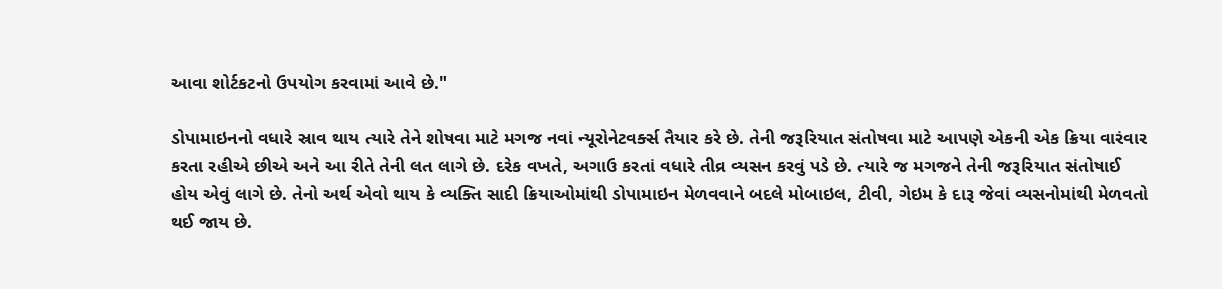આવા શોર્ટકટનો ઉપયોગ કરવામાં આવે છે."

ડોપામાઇનનો વધારે સ્રાવ થાય ત્યારે તેને શોષવા માટે મગજ નવાં ન્યૂરોનેટવર્ક્સ તૈયાર કરે છે. તેની જરૂરિયાત સંતોષવા માટે આપણે એકની એક ક્રિયા વારંવાર કરતા રહીએ છીએ અને આ રીતે તેની લત લાગે છે. દરેક વખતે, અગાઉ કરતાં વધારે તીવ્ર વ્યસન કરવું પડે છે. ત્યારે જ મગજને તેની જરૂરિયાત સંતોષાઈ હોય એવું લાગે છે. તેનો અર્થ એવો થાય કે વ્યક્તિ સાદી ક્રિયાઓમાંથી ડોપામાઇન મેળવવાને બદલે મોબાઇલ, ટીવી, ગેઇમ કે દારૂ જેવાં વ્યસનોમાંથી મેળવતો થઈ જાય છે.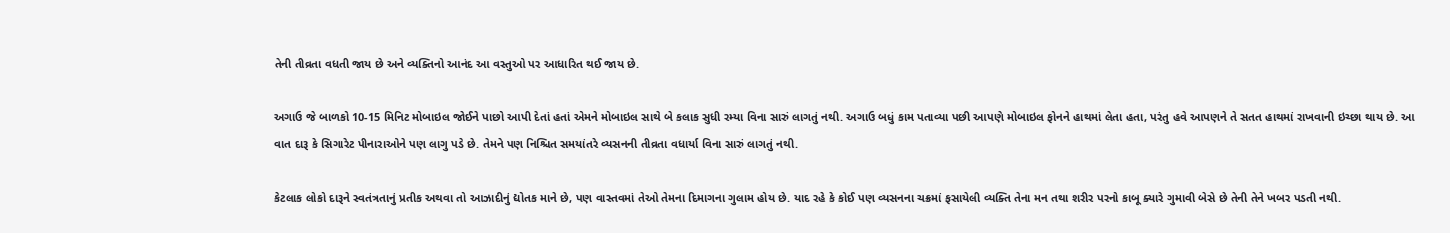તેની તીવ્રતા વધતી જાય છે અને વ્યક્તિનો આનંદ આ વસ્તુઓ પર આધારિત થઈ જાય છે.

અગાઉ જે બાળકો 10-15 મિનિટ મોબાઇલ જોઈને પાછો આપી દેતાં હતાં એમને મોબાઇલ સાથે બે કલાક સુધી રમ્યા વિના સારું લાગતું નથી. અગાઉ બધું કામ પતાવ્યા પછી આપણે મોબાઇલ ફોનને હાથમાં લેતા હતા, પરંતુ હવે આપણને તે સતત હાથમાં રાખવાની ઇચ્છા થાય છે. આ વાત દારૂ કે સિગારેટ પીનારાઓને પણ લાગુ પડે છે. તેમને પણ નિશ્ચિત સમયાંતરે વ્યસનની તીવ્રતા વધાર્યા વિના સારું લાગતું નથી.

કેટલાક લોકો દારૂને સ્વતંત્રતાનું પ્રતીક અથવા તો આઝાદીનું દ્યોતક માને છે, પણ વાસ્તવમાં તેઓ તેમના દિમાગના ગુલામ હોય છે. યાદ રહે કે કોઈ પણ વ્યસનના ચક્રમાં ફસાયેલી વ્યક્તિ તેના મન તથા શરીર પરનો કાબૂ ક્યારે ગુમાવી બેસે છે તેની તેને ખબર પડતી નથી.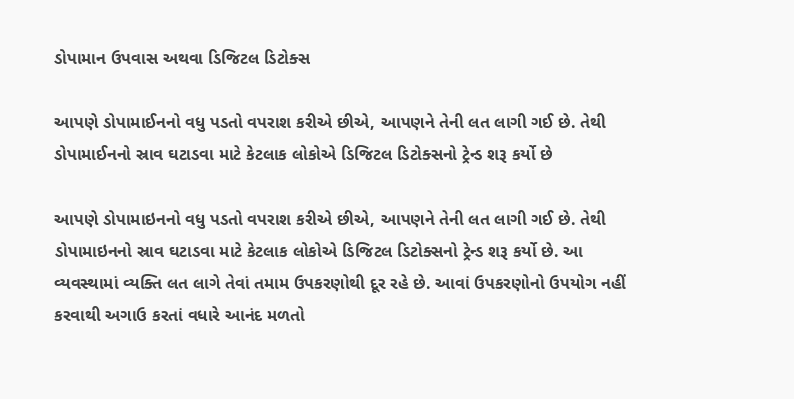ડોપામાન ઉપવાસ અથવા ડિજિટલ ડિટોક્સ

આપણે ડોપામાઈનનો વધુ પડતો વપરાશ કરીએ છીએ, આપણને તેની લત લાગી ગઈ છે. તેથી ડોપામાઈનનો સ્રાવ ઘટાડવા માટે કેટલાક લોકોએ ડિજિટલ ડિટોક્સનો ટ્રેન્ડ શરૂ કર્યો છે

આપણે ડોપામાઇનનો વધુ પડતો વપરાશ કરીએ છીએ, આપણને તેની લત લાગી ગઈ છે. તેથી ડોપામાઇનનો સ્રાવ ઘટાડવા માટે કેટલાક લોકોએ ડિજિટલ ડિટોક્સનો ટ્રેન્ડ શરૂ કર્યો છે. આ વ્યવસ્થામાં વ્યક્તિ લત લાગે તેવાં તમામ ઉપકરણોથી દૂર રહે છે. આવાં ઉપકરણોનો ઉપયોગ નહીં કરવાથી અગાઉ કરતાં વધારે આનંદ મળતો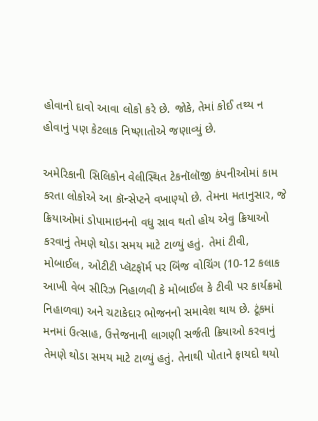હોવાનો દાવો આવા લોકો કરે છે. જોકે, તેમાં કોઈ તથ્ય ન હોવાનું પણ કેટલાક નિષ્ણાતોએ જણાવ્યું છે.

અમેરિકાની સિલિકોન વેલીસ્થિત ટેકનૉલૉજી કંપનીઓમાં કામ કરતા લોકોએ આ કૉન્સેપ્ટને વખાણ્યો છે. તેમના મતાનુસાર, જે ક્રિયાઓમાં ડોપામાઇનનો વધુ સ્રાવ થતો હોય એવુ ક્રિયાઓ કરવાનું તેમણે થોડા સમય માટે ટાળ્યું હતું. તેમાં ટીવી, મોબાઈલ, ઓટીટી પ્લૅટફૉર્મ પર બિંજ વોચિંગ (10-12 કલાક આખી વેબ સીરિઝ નિહાળવી કે મોબાઈલ કે ટીવી પર કાર્યક્રમો નિહાળવા) અને ચટાકેદાર ભોજનનો સમાવેશ થાય છે. ટૂંકમાં મનમાં ઉત્સાહ, ઉત્તેજનાની લાગણી સર્જતી ક્રિયાઓ કરવાનું તેમણે થોડા સમય માટે ટાળ્યું હતું. તેનાથી પોતાને ફાયદો થયો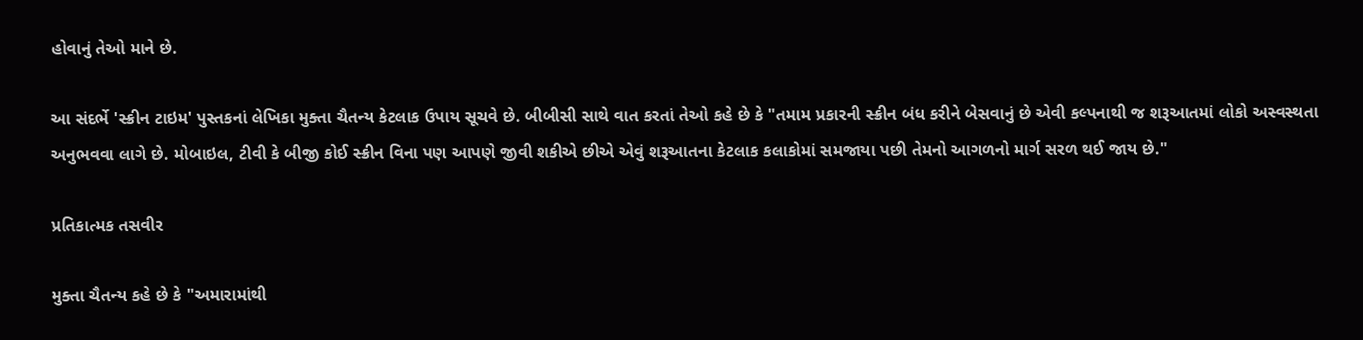હોવાનું તેઓ માને છે.

આ સંદર્ભે 'સ્ક્રીન ટાઇમ' પુસ્તકનાં લેખિકા મુક્તા ચૈતન્ય કેટલાક ઉપાય સૂચવે છે. બીબીસી સાથે વાત કરતાં તેઓ કહે છે કે "તમામ પ્રકારની સ્ક્રીન બંધ કરીને બેસવાનું છે એવી કલ્પનાથી જ શરૂઆતમાં લોકો અસ્વસ્થતા અનુભવવા લાગે છે. મોબાઇલ, ટીવી કે બીજી કોઈ સ્ક્રીન વિના પણ આપણે જીવી શકીએ છીએ એવું શરૂઆતના કેટલાક કલાકોમાં સમજાયા પછી તેમનો આગળનો માર્ગ સરળ થઈ જાય છે."

પ્રતિકાત્મક તસવીર

મુક્તા ચૈતન્ય કહે છે કે "અમારામાંથી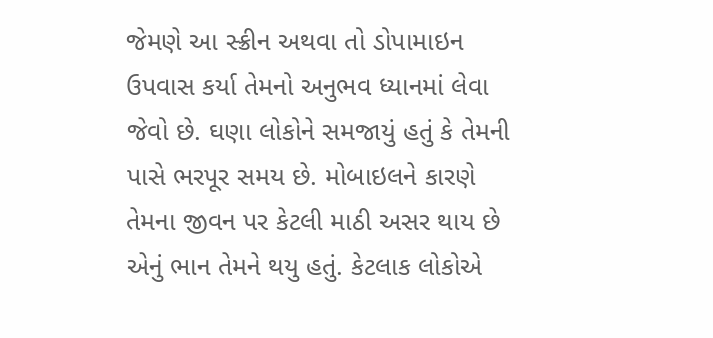જેમણે આ સ્ક્રીન અથવા તો ડોપામાઇન ઉપવાસ કર્યા તેમનો અનુભવ ધ્યાનમાં લેવા જેવો છે. ઘણા લોકોને સમજાયું હતું કે તેમની પાસે ભરપૂર સમય છે. મોબાઇલને કારણે તેમના જીવન પર કેટલી માઠી અસર થાય છે એનું ભાન તેમને થયુ હતું. કેટલાક લોકોએ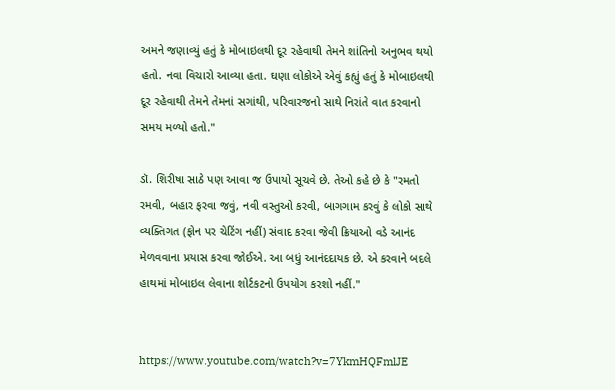અમને જણાવ્યું હતું કે મોબાઇલથી દૂર રહેવાથી તેમને શાંતિનો અનુભવ થયો હતો. નવા વિચારો આવ્યા હતા. ઘણા લોકોએ એવું કહ્યું હતું કે મોબાઇલથી દૂર રહેવાથી તેમને તેમનાં સગાંથી, પરિવારજનો સાથે નિરાંતે વાત કરવાનો સમય મળ્યો હતો."

ડૉ. શિરીષા સાઠે પણ આવા જ ઉપાયો સૂચવે છે. તેઓ કહે છે કે "રમતો રમવી, બહાર ફરવા જવું, નવી વસ્તુઓ કરવી, બાગગામ કરવું કે લોકો સાથે વ્યક્તિગત (ફોન પર ચેટિંગ નહીં) સંવાદ કરવા જેવી ક્રિયાઓ વડે આનંદ મેળવવાના પ્રયાસ કરવા જોઈએ. આ બધું આનંદદાયક છે. એ કરવાને બદલે હાથમાં મોબાઇલ લેવાના શોર્ટકટનો ઉપયોગ કરશો નહીં."


https://www.youtube.com/watch?v=7YkmHQFmlJE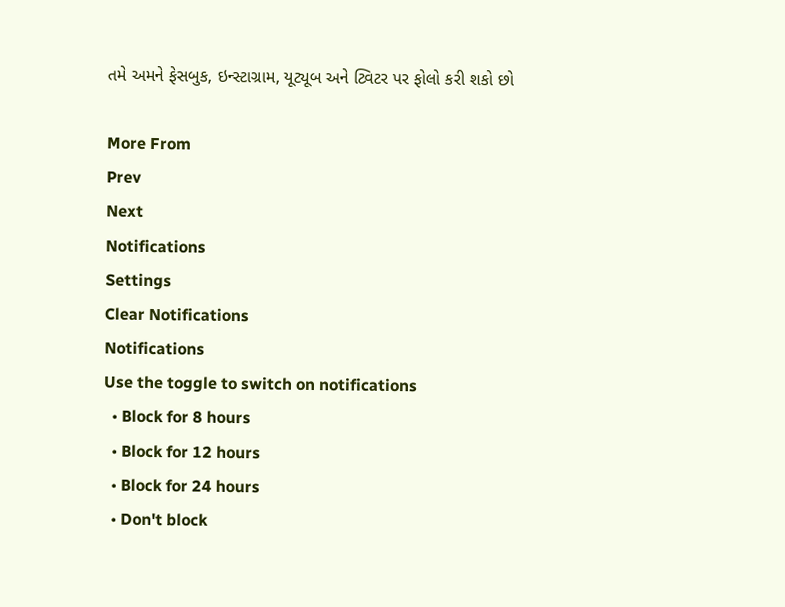તમે અમને ફેસબુક, ઇન્સ્ટાગ્રામ, યૂટ્યૂબ અને ટ્વિટર પર ફોલો કરી શકો છો

More From
Prev
Next
Notifications
Settings
Clear Notifications
Notifications
Use the toggle to switch on notifications
  • Block for 8 hours
  • Block for 12 hours
  • Block for 24 hours
  • Don't block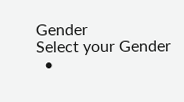Gender
Select your Gender
  •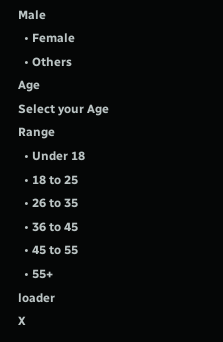Male
  • Female
  • Others
Age
Select your Age Range
  • Under 18
  • 18 to 25
  • 26 to 35
  • 36 to 45
  • 45 to 55
  • 55+
loader
X